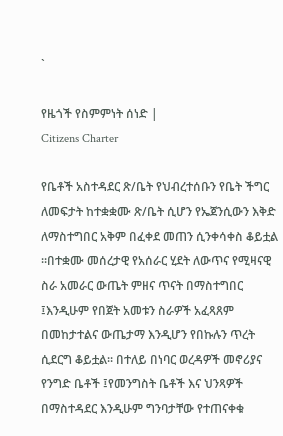`

የዜጎች የስምምነት ሰነድ |
Citizens Charter

የቤቶች አስተዳደር ጽ/ቤት የህብረተሰቡን የቤት ችግር ለመፍታት ከተቋቋሙ ጽ/ቤት ሲሆን የኤጀንሲውን እቅድ ለማስተግበር አቅም በፈቀደ መጠን ሲንቀሳቀስ ቆይቷል ፡፡በተቋሙ መሰረታዊ የአሰራር ሂደት ለውጥና የሚዛናዊ ስራ አመራር ውጤት ምዘና ጥናት በማስተግበር ፤እንዲሁም የበጀት አመቱን ስራዎች አፈጻጸም በመከታተልና ውጤታማ እንዲሆን የበኩሉን ጥረት ሲደርግ ቆይቷል፡፡ በተለይ በነባር ወረዳዎች መኖሪያና የንግድ ቤቶች ፤የመንግስት ቤቶች እና ህንጻዎች በማስተዳደር እንዲሁም ግንባታቸው የተጠናቀቁ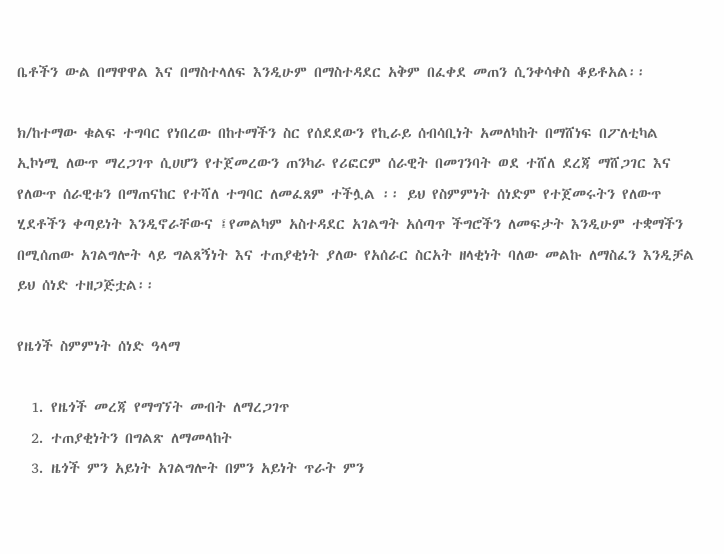ቤቶችን ውል በማዋዋል እና በማስተላለፍ እንዲሁም በማስተዳደር አቅም በፈቀደ መጠን ሲንቀሳቀስ ቆይቶአል፡፡

ክ/ከተማው ቁልፍ ተግባር የነበረው በከተማችን ስር የሰደደውን የኪራይ ሰብሳቢነት አመለካከት በማሸነፍ በፖለቲካል ኢኮነሚ ለውጥ ማረጋገጥ ሲሀሆን የተጀመረውን ጠንካራ የሪፎርም ሰራዊት በመገንባት ወደ ተሸለ ደረጃ ማሸጋገር እና የለውጥ ሰራዊቱን በማጠናከር የተሻለ ተግባር ለመፈጸም ተችሏል ፡፡ ይህ የስምምነት ሰነድም የተጀመሩትን የለውጥ ሂደቶችን ቀጣይነት እንዲኖራቸውና ፤የመልካም አስተዳደር አገልግት አሰጣጥ ችግሮችን ለመፍታት እንዲሁም ተቋማችን በሚሰጠው አገልግሎት ላይ ግልጸኝነት እና ተጠያቂነት ያለው የአሰራር ስርአት ዘላቂነት ባለው መልኩ ለማስፈን እንዲቻል ይህ ሰነድ ተዘጋጅቷል፡፡

የዜጎች ስምምነት ሰነድ ዓላማ

  1. የዜጎች መረጃ የማግኘት መብት ለማረጋገጥ
  2. ተጠያቂነትን በግልጽ ለማመላከት
  3. ዜጎች ምን አይነት አገልግሎት በምን አይነት ጥራት ምን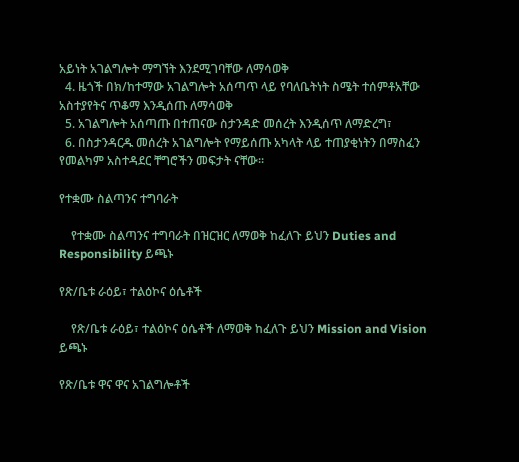አይነት አገልግሎት ማግኘት እንደሚገባቸው ለማሳወቅ
  4. ዜጎች በክ/ከተማው አገልግሎት አሰጣጥ ላይ የባለቤትነት ስሜት ተሰምቶአቸው አስተያየትና ጥቆማ እንዲሰጡ ለማሳወቅ
  5. አገልግሎት አሰጣጡ በተጠናው ስታንዳድ መሰረት እንዲሰጥ ለማድረግ፣
  6. በስታንዳርዱ መሰረት አገልግሎት የማይሰጡ አካላት ላይ ተጠያቂነትን በማስፈን የመልካም አስተዳደር ቸግሮችን መፍታት ናቸው፡፡

የተቋሙ ስልጣንና ተግባራት

    የተቋሙ ስልጣንና ተግባራት በዝርዝር ለማወቅ ከፈለጉ ይህን Duties and Responsibility ይጫኑ

የጽ/ቤቱ ራዕይ፣ ተልዕኮና ዕሴቶች

    የጽ/ቤቱ ራዕይ፣ ተልዕኮና ዕሴቶች ለማወቅ ከፈለጉ ይህን Mission and Vision ይጫኑ

የጽ/ቤቱ ዋና ዋና አገልግሎቶች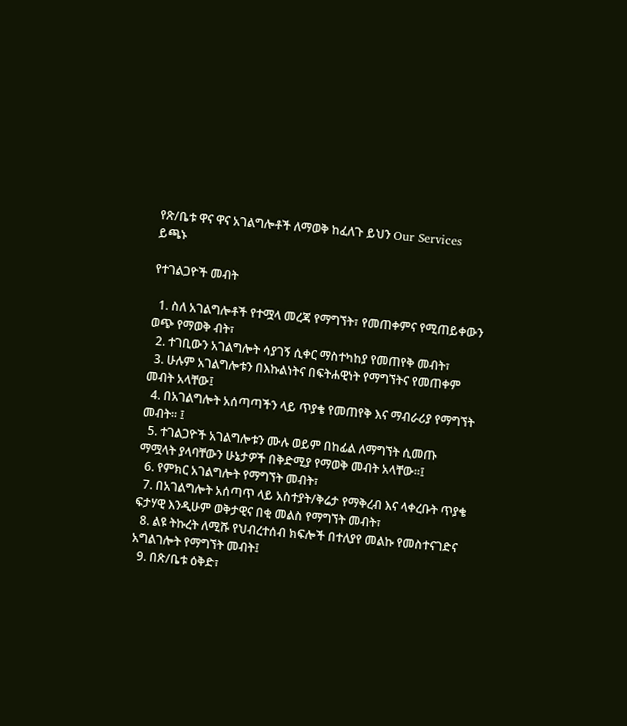የጽ/ቤቱ ዋና ዋና አገልግሎቶች ለማወቅ ከፈለጉ ይህን Our Services ይጫኑ

የተገልጋዮች መብት

  1. ስለ አገልግሎቶች የተሟላ መረጃ የማግኘት፣ የመጠቀምና የሚጠይቀውን ወጭ የማወቅ ብት፣
  2. ተገቢውን አገልግሎት ሳያገኝ ሲቀር ማስተካከያ የመጠየቅ መብት፣
  3. ሁሉም አገልግሎቱን በእኩልነትና በፍትሐዊነት የማግኘትና የመጠቀም መብት አላቸው፤
  4. በአገልግሎት አሰጣጣችን ላይ ጥያቄ የመጠየቅ እና ማብራሪያ የማግኘት መብት፡፡ ፤
  5. ተገልጋዮች አገልግሎቱን ሙሉ ወይም በከፊል ለማግኘት ሲመጡ ማሟላት ያላባቸውን ሁኔታዎች በቅድሚያ የማወቅ መብት አላቸው፡፡፤
  6. የምክር አገልግሎት የማግኘት መብት፣
  7. በአገልግሎት አሰጣጥ ላይ አስተያት/ቅሬታ የማቅረብ እና ላቀረቡት ጥያቄ ፍታሃዊ እንዲሁም ወቅታዊና በቂ መልስ የማግኘት መብት፣
  8. ልዩ ትኩረት ለሚሹ የህብረተሰብ ክፍሎች በተለያየ መልኩ የመስተናገድና አግልገሎት የማግኘት መብት፤
  9. በጽ/ቤቱ ዕቅድ፣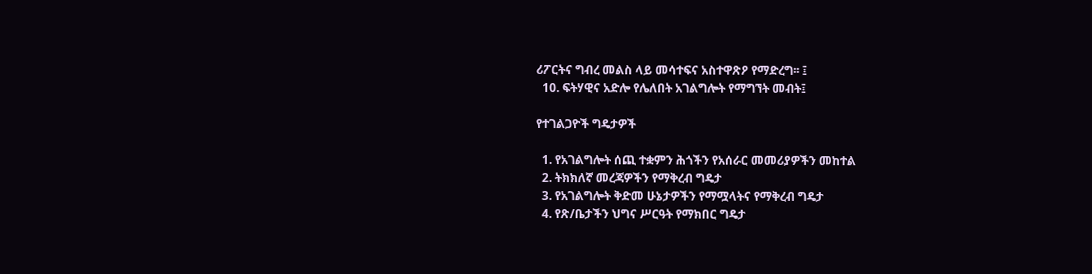ሪፖርትና ግብረ መልስ ላይ መሳተፍና አስተዋጽዖ የማድረግ፡፡ ፤
  10. ፍትሃዊና አድሎ የሌለበት አገልግሎት የማግኘት መብት፤

የተገልጋዮች ግዴታዎች

  1. የአገልግሎት ሰጪ ተቋምን ሕጎችን የአሰራር መመሪያዎችን መከተል
  2. ትክክለኛ መረጃዎችን የማቅረብ ግዴታ
  3. የአገልግሎት ቅድመ ሁኔታዎችን የማሟላትና የማቅረብ ግዴታ
  4. የጽ/ቤታችን ህግና ሥርዓት የማክበር ግዴታ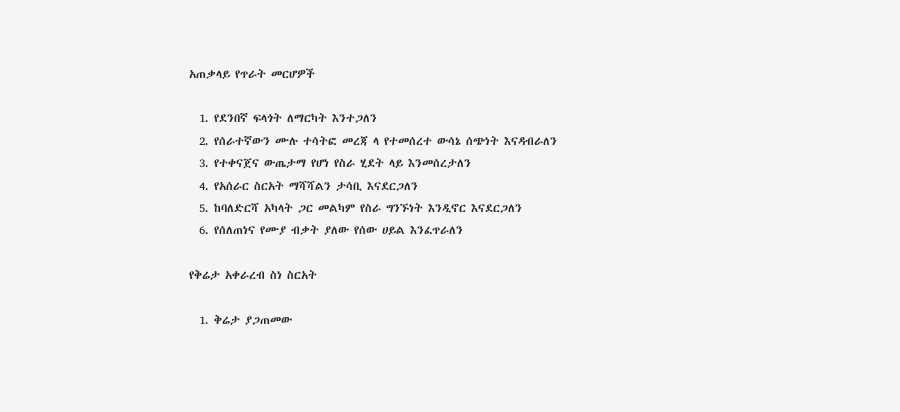አጠቃላይ የጥራት መርሆዎች

  1. የደንበኛ ፍላጎት ለማርካት እንተጋለን
  2. የሰራተኛውን ሙሉ ተሳትፎ መረጃ ላ የተመሰረተ ውሳኔ ሰጭነት እናዳብራለን
  3. የተቀናጀና ውጤታማ የሆነ የስራ ሂደት ላይ እንመሰረታለን
  4. የአሰራር ስርአት ማሻሻልን ታሳቢ እናደርጋለን
  5. ከባለድርሻ አካላት ጋር መልካም የስራ ግንኙነት እንዲኖር እናደርጋለን
  6. የሰለጠነና የሙያ ብቃት ያለው የሰው ሀይል እንፈጥራለን

የቅሬታ አቀራረብ ስነ ስርአት

  1. ቅሬታ ያጋጠመው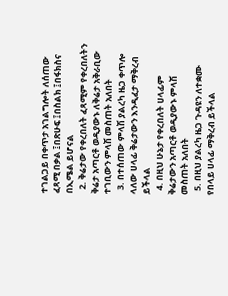ተገልጋይ በቀጥታ አገልግሎት ለሰጠው ፈጻሚ በቃል ፤በጽሁፍ ፤በስልክ ፤በፋክስና በኢሜል ይሆናል
  2. ቅሬታው የቀረበለት ፈጻሚም የቀረበለትን ቅሬታ አጣርቶ ወዲያውኑ ለቅሬታ አቅራቢው ተገቢውን ምላሽ መስጠት አለበት
  3. በተሰጠው ምላሽ ያልረካ ዜጋ ቀጥሎ ላለው ሀላፊ ቅሬታውን እንዲፈታ ማቅረብ ይችላል
  4. በዚህ ሁኔታ የቀረበለት ሀላፊም ቅሬታውን አጣርቶ ወዲያውኑ ምላሽ መስጠት አለበት
  5. በዚህ ያልረካ ዜጋ ጉዳዩን ለተቋሙ የበላይ ሀላፊ ማቅረብ ይችላል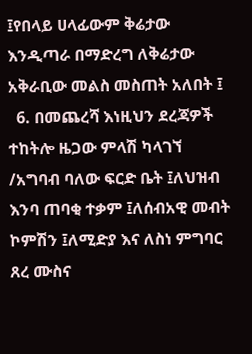፤የበላይ ሀላፊውም ቅሬታው እንዲጣራ በማድረግ ለቅሬታው አቅራቢው መልስ መስጠት አለበት ፤
  6. በመጨረሻ እነዚህን ደረጃዎች ተከትሎ ዜጋው ምላሽ ካላገኘ /አግባብ ባለው ፍርድ ቤት ፤ለህዝብ እንባ ጠባቂ ተቃም ፤ለሰብአዊ መብት ኮምሽን ፤ለሚድያ እና ለስነ ምግባር ጸረ ሙስና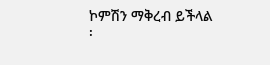ኮምሽን ማቅረብ ይችላል ፡